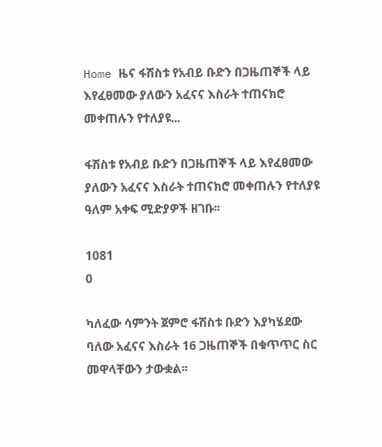Home ዜና ፋሽስቱ የአብይ ቡድን በጋዜጠኞች ላይ እየፈፀመው ያለውን አፈናና እስራት ተጠናክሮ መቀጠሉን የተለያዩ...

ፋሽስቱ የአብይ ቡድን በጋዜጠኞች ላይ እየፈፀመው ያለውን አፈናና እስራት ተጠናክሮ መቀጠሉን የተለያዩ ዓለም አቀፍ ሚድያዎች ዘገቡ፡፡

1081
0

ካለፈው ሳምንት ጀምሮ ፋሽስቱ ቡድን እያካሄደው ባለው አፈናና እስራት 16 ጋዜጠኞች በቁጥጥር ስር መዋላቸውን ታውቋል፡፡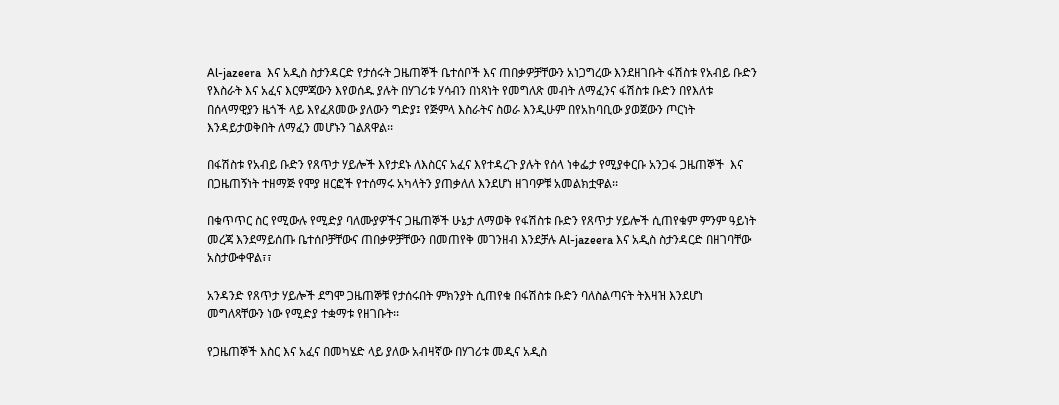Al-jazeera  እና አዲስ ስታንዳርድ የታሰሩት ጋዜጠኞች ቤተሰቦች እና ጠበቃዎቻቸውን አነጋግረው እንደዘገቡት ፋሽስቱ የአብይ ቡድን የእስራት እና አፈና እርምጃውን እየወሰዱ ያሉት በሃገሪቱ ሃሳብን በነጻነት የመግለጽ መብት ለማፈንና ፋሽስቱ ቡድን በየእለቱ በሰላማዊያን ዜጎች ላይ እየፈጸመው ያለውን ግድያ፤ የጅምላ እስራትና ስወራ እንዲሁም በየአከባቢው ያወጀውን ጦርነት እንዳይታወቅበት ለማፈን መሆኑን ገልጸዋል፡፡

በፋሽስቱ የአብይ ቡድን የጸጥታ ሃይሎች እየታደኑ ለእስርና አፈና እየተዳረጉ ያሉት የሰላ ነቀፌታ የሚያቀርቡ አንጋፋ ጋዜጠኞች  እና በጋዜጠኝነት ተዘማጅ የሞያ ዘርፎች የተሰማሩ አካላትን ያጠቃለለ እንደሆነ ዘገባዎቹ አመልክቷዋል፡፡

በቁጥጥር ስር የሚውሉ የሚድያ ባለሙያዎችና ጋዜጠኞች ሁኔታ ለማወቅ የፋሽስቱ ቡድን የጸጥታ ሃይሎች ሲጠየቁም ምንም ዓይነት መረጃ እንደማይሰጡ ቤተሰቦቻቸውና ጠበቃዎቻቸውን በመጠየቅ መገንዘብ እንደቻሉ Al-jazeera እና አዲስ ስታንዳርድ በዘገባቸው አስታውቀዋል፣፣

አንዳንድ የጸጥታ ሃይሎች ደግሞ ጋዜጠኞቹ የታሰሩበት ምክንያት ሲጠየቁ በፋሽስቱ ቡድን ባለስልጣናት ትእዛዝ እንደሆነ መግለጻቸውን ነው የሚድያ ተቋማቱ የዘገቡት፡፡

የጋዜጠኞች እስር እና አፈና በመካሄድ ላይ ያለው አብዛኛው በሃገሪቱ መዲና አዲስ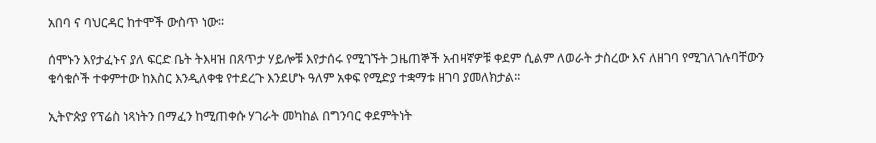አበባ ና ባህርዳር ከተሞች ውስጥ ነው፡፡

ሰሞኑን እየታፈኑና ያለ ፍርድ ቤት ትእዛዝ በጸጥታ ሃይሎቹ እየታሰሩ የሚገኙት ጋዜጠኞች አብዛኛዎቹ ቀደም ሲልም ለወራት ታስረው እና ለዘገባ የሚገለገሉባቸውን ቁሳቁሶች ተቀምተው ከእስር እንዲለቀቁ የተደረጉ እንደሆኑ ዓለም አቀፍ የሚድያ ተቋማቱ ዘገባ ያመለክታል፡፡

ኢትዮጵያ የፕሬስ ነጻነትን በማፈን ከሚጠቀሱ ሃገራት መካከል በግንባር ቀደምትነት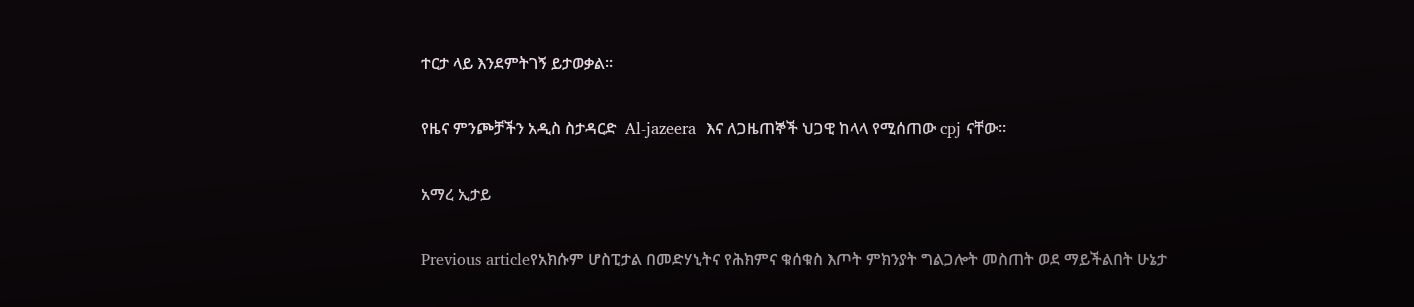ተርታ ላይ እንደምትገኝ ይታወቃል፡፡

የዜና ምንጮቻችን አዲስ ስታዳርድ  Al-jazeera  እና ለጋዜጠኞች ህጋዊ ከላላ የሚሰጠው cpj ናቸው፡፡

አማረ ኢታይ

Previous articleየአክሱም ሆስፒታል በመድሃኒትና የሕክምና ቁሰቁስ እጦት ምክንያት ግልጋሎት መስጠት ወደ ማይችልበት ሁኔታ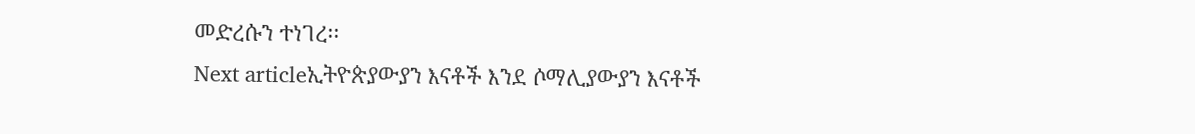መድረሱን ተነገረ፡፡
Next articleኢትዮጵያውያን እናቶች እንደ ሶማሊያውያን እናቶች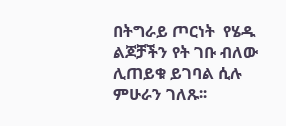በትግራይ ጦርነት  የሄዱ ልጆቻችን የት ገቡ ብለው ሊጠይቁ ይገባል ሲሉ ምሁራን ገለጹ፡፡